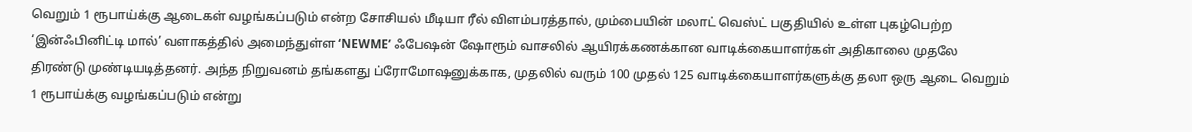வெறும் 1 ரூபாய்க்கு ஆடைகள் வழங்கப்படும் என்ற சோசியல் மீடியா ரீல் விளம்பரத்தால், மும்பையின் மலாட் வெஸ்ட் பகுதியில் உள்ள புகழ்பெற்ற ‘இன்ஃபினிட்டி மால்’ வளாகத்தில் அமைந்துள்ள ‘NEWME’ ஃபேஷன் ஷோரூம் வாசலில் ஆயிரக்கணக்கான வாடிக்கையாளர்கள் அதிகாலை முதலே திரண்டு முண்டியடித்தனர். அந்த நிறுவனம் தங்களது ப்ரோமோஷனுக்காக, முதலில் வரும் 100 முதல் 125 வாடிக்கையாளர்களுக்கு தலா ஒரு ஆடை வெறும் 1 ரூபாய்க்கு வழங்கப்படும் என்று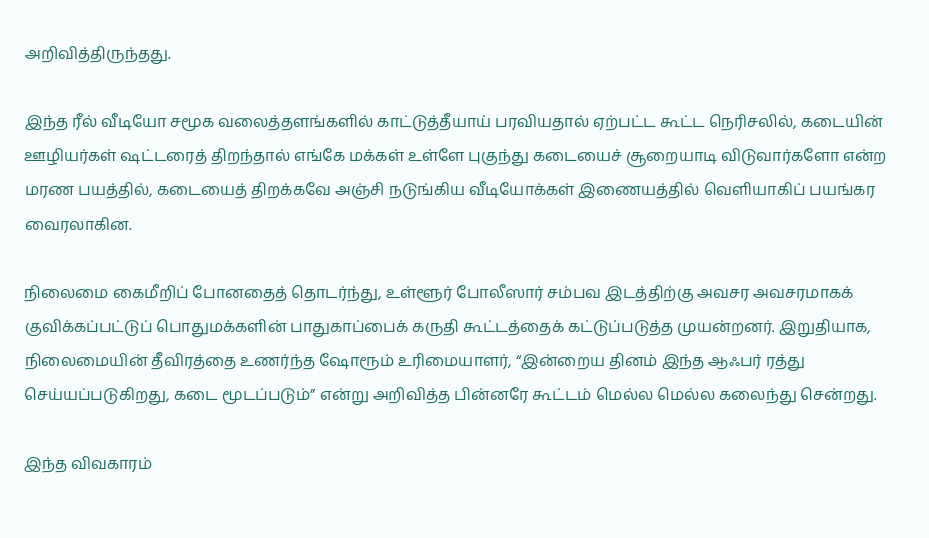அறிவித்திருந்தது.

இந்த ரீல் வீடியோ சமூக வலைத்தளங்களில் காட்டுத்தீயாய் பரவியதால் ஏற்பட்ட கூட்ட நெரிசலில், கடையின் ஊழியர்கள் ஷட்டரைத் திறந்தால் எங்கே மக்கள் உள்ளே புகுந்து கடையைச் சூறையாடி விடுவார்களோ என்ற மரண பயத்தில், கடையைத் திறக்கவே அஞ்சி நடுங்கிய வீடியோக்கள் இணையத்தில் வெளியாகிப் பயங்கர வைரலாகின.

நிலைமை கைமீறிப் போனதைத் தொடர்ந்து, உள்ளூர் போலீஸார் சம்பவ இடத்திற்கு அவசர அவசரமாகக் குவிக்கப்பட்டுப் பொதுமக்களின் பாதுகாப்பைக் கருதி கூட்டத்தைக் கட்டுப்படுத்த முயன்றனர். இறுதியாக, நிலைமையின் தீவிரத்தை உணர்ந்த ஷோரூம் உரிமையாளர், “இன்றைய தினம் இந்த ஆஃபர் ரத்து செய்யப்படுகிறது, கடை மூடப்படும்” என்று அறிவித்த பின்னரே கூட்டம் மெல்ல மெல்ல கலைந்து சென்றது.

இந்த விவகாரம்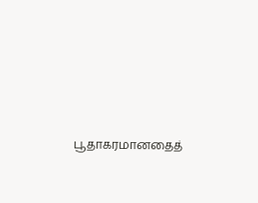பூதாகரமானதைத்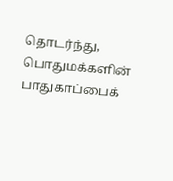தொடர்ந்து, பொதுமக்களின் பாதுகாப்பைக்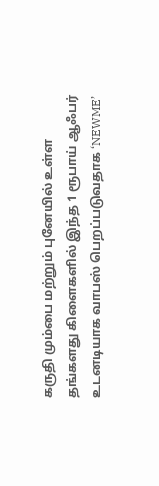கருதி மும்பை மற்றும் புனேயில் உள்ள தங்களது கிளைகளில் இந்த 1 ரூபாய் ஆஃபர் உடனடியாக வாபஸ் பெறப்படுவதாக ‘NEWME’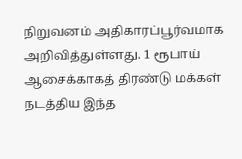நிறுவனம் அதிகாரப்பூர்வமாக அறிவித்துள்ளது. 1 ரூபாய் ஆசைக்காகத் திரண்டு மக்கள் நடத்திய இந்த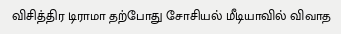விசித்திர டிராமா தற்போது சோசியல் மீடியாவில் விவாத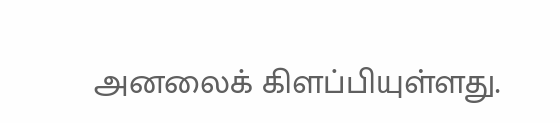அனலைக் கிளப்பியுள்ளது.